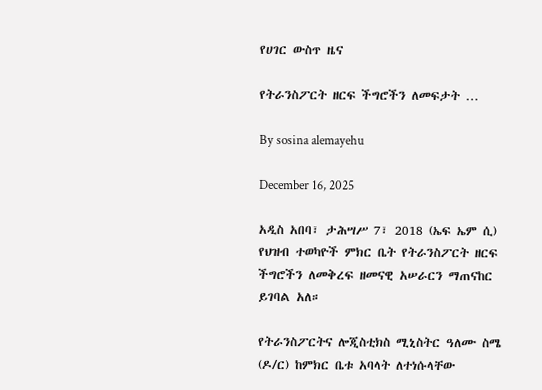የሀገር ውስጥ ዜና

የትራንስፖርት ዘርፍ ችግሮችን ለመፍታት …

By sosina alemayehu

December 16, 2025

አዲስ አበባ፣ ታሕሣሥ 7፣ 2018 (ኤፍ ኤም ሲ) የህዝብ ተወካዮች ምክር ቤት የትራንስፖርት ዘርፍ ችግሮችን ለመቅረፍ ዘመናዊ አሠራርን ማጠናከር ይገባል አለ።

የትራንስፖርትና ሎጂስቲክስ ሚኒስትር ዓለሙ ስሜ (ዶ/ር) ከምክር ቤቱ አባላት ለተነሱላቸው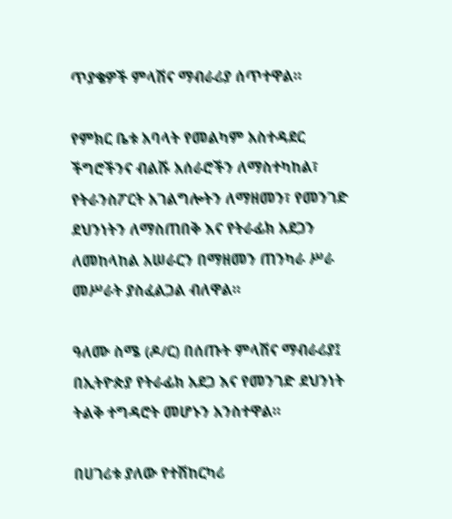ጥያቄዎች ምላሽና ማብራሪያ ሰጥተዋል።

የምክር ቤቱ አባላት የመልካም አስተዳደር ችግሮችንና ብልሹ አሰራሮችን ለማስተካከል፣ የትራንስፖርት አገልግሎትን ለማዘመን፣ የመንገድ ደህንነትን ለማስጠበቅ እና የትራፊክ አደጋን ለመከላከል አሠራርን በማዘመን ጠንካራ ሥራ መሥራት ያስፈልጋል ብለዋል።

ዓለሙ ስሜ (ዶ/ር) በሰጡት ምላሽና ማብራሪያ፤ በኢትዮጵያ የትራፊክ አደጋ እና የመንገድ ደህንነት ትልቅ ተግዳሮት መሆኑን አንስተዋል።

በሀገሪቱ ያለው የተሽከርካሪ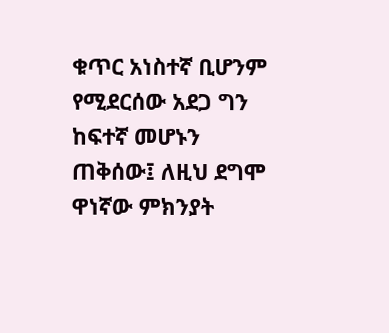ቁጥር አነስተኛ ቢሆንም የሚደርሰው አደጋ ግን ከፍተኛ መሆኑን ጠቅሰው፤ ለዚህ ደግሞ ዋነኛው ምክንያት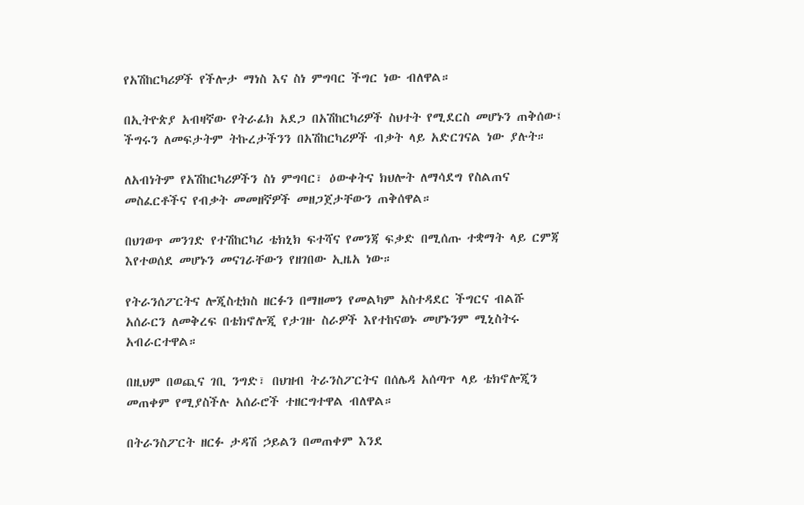የአሽከርካሪዎች የችሎታ ማነስ እና ስነ ምግባር ችግር ነው ብለዋል።

በኢትዮጵያ አብዛኛው የትራፊክ አደጋ በአሽከርካሪዎች ስህተት የሚደርስ መሆኑን ጠቅሰው፤ ችግሩን ለመፍታትም ትኩረታችንን በአሽከርካሪዎች ብቃት ላይ አድርገናል ነው ያሉት።

ለአብነትም የአሽከርካሪዎችን ስነ ምግባር፣ ዕውቀትና ክህሎት ለማሳደግ የስልጠና መስፈርቶችና የብቃት መመዘኛዎች መዘጋጀታቸውን ጠቅሰዋል።

በህገወጥ መንገድ የተሽከርካሪ ቴክኒክ ፍተሻና የመንጃ ፍቃድ በሚሰጡ ተቋማት ላይ ርምጃ እየተወሰደ መሆኑን መናገራቸውን የዘገበው ኢዜአ ነው።

የትራንሰፖርትና ሎጂስቲክስ ዘርፉን በማዘመን የመልካም አስተዳደር ችግርና ብልሹ አሰራርን ለመቅረፍ በቴክኖሎጂ የታገዙ ስራዎች እየተከናወኑ መሆኑንም ሚኒስትሩ አብራርተዋል።

በዚህም በወጪና ገቢ ንግድ፣ በህዝብ ትራንስፖርትና በሰሌዳ አሰጣጥ ላይ ቴክኖሎጂን መጠቀም የሚያስችሉ አሰራሮች ተዘርግተዋል ብለዋል።

በትራንስፖርት ዘርፉ ታዳሽ ኃይልን በመጠቀም እንደ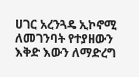ሀገር አረንጓዴ ኢኮኖሚ ለመገንባት የተያዘውን እቅድ እውን ለማድረግ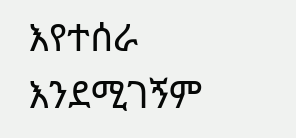እየተሰራ እንደሚገኝም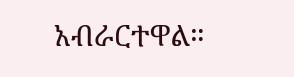አብራርተዋል።